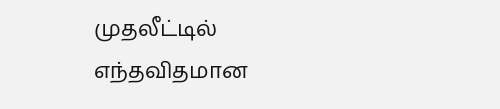முதலீட்டில் எந்தவிதமான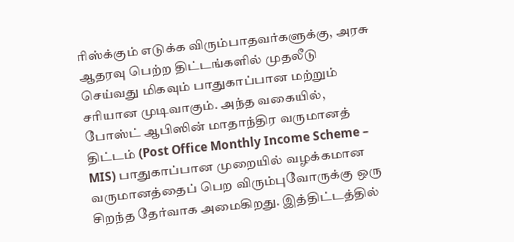ரிஸ்க்கும் எடுக்க விரும்பாதவர்களுக்கு, அரசு ஆதரவு பெற்ற திட்டங்களில் முதலீடு செய்வது மிகவும் பாதுகாப்பான மற்றும் சரியான முடிவாகும். அந்த வகையில், போஸ்ட் ஆபிஸின் மாதாந்திர வருமானத் திட்டம் (Post Office Monthly Income Scheme – MIS) பாதுகாப்பான முறையில் வழக்கமான வருமானத்தைப் பெற விரும்புவோருக்கு ஒரு சிறந்த தேர்வாக அமைகிறது. இத்திட்டத்தில்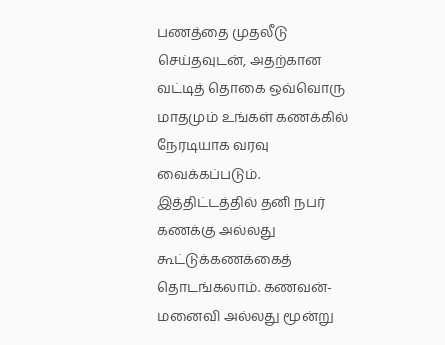பணத்தை முதலீடு செய்தவுடன், அதற்கான வட்டித் தொகை ஒவ்வொரு மாதமும் உங்கள் கணக்கில் நேரடியாக வரவு வைக்கப்படும்.
இத்திட்டத்தில் தனி நபர் கணக்கு அல்லது கூட்டுக்கணக்கைத் தொடங்கலாம். கணவன்-மனைவி அல்லது மூன்று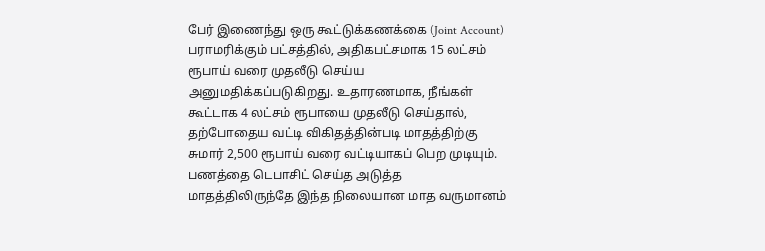பேர் இணைந்து ஒரு கூட்டுக்கணக்கை (Joint Account) பராமரிக்கும் பட்சத்தில், அதிகபட்சமாக 15 லட்சம் ரூபாய் வரை முதலீடு செய்ய அனுமதிக்கப்படுகிறது. உதாரணமாக, நீங்கள் கூட்டாக 4 லட்சம் ரூபாயை முதலீடு செய்தால், தற்போதைய வட்டி விகிதத்தின்படி மாதத்திற்கு சுமார் 2,500 ரூபாய் வரை வட்டியாகப் பெற முடியும். பணத்தை டெபாசிட் செய்த அடுத்த மாதத்திலிருந்தே இந்த நிலையான மாத வருமானம்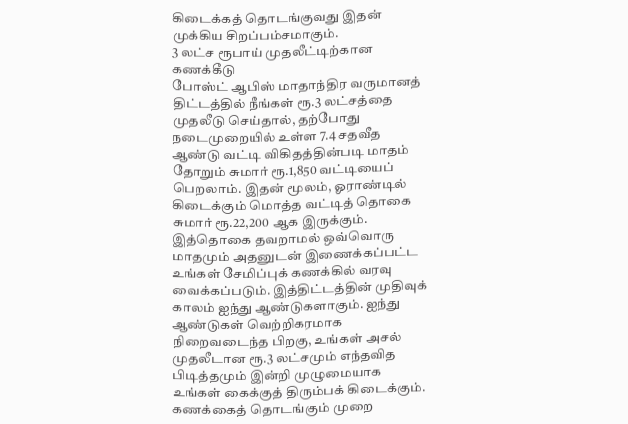கிடைக்கத் தொடங்குவது இதன் முக்கிய சிறப்பம்சமாகும்.
3 லட்ச ரூபாய் முதலீட்டிற்கான கணக்கீடு
போஸ்ட் ஆபிஸ் மாதாந்திர வருமானத் திட்டத்தில் நீங்கள் ரூ.3 லட்சத்தை முதலீடு செய்தால், தற்போது நடைமுறையில் உள்ள 7.4 சதவீத ஆண்டு வட்டி விகிதத்தின்படி மாதம் தோறும் சுமார் ரூ.1,850 வட்டியைப் பெறலாம். இதன் மூலம், ஓராண்டில் கிடைக்கும் மொத்த வட்டித் தொகை சுமார் ரூ.22,200 ஆக இருக்கும்.
இத்தொகை தவறாமல் ஒவ்வொரு மாதமும் அதனுடன் இணைக்கப்பட்ட உங்கள் சேமிப்புக் கணக்கில் வரவு வைக்கப்படும். இத்திட்டத்தின் முதிவுக் காலம் ஐந்து ஆண்டுகளாகும். ஐந்து ஆண்டுகள் வெற்றிகரமாக நிறைவடைந்த பிறகு, உங்கள் அசல் முதலீடான ரூ.3 லட்சமும் எந்தவித பிடித்தமும் இன்றி முழுமையாக உங்கள் கைக்குத் திரும்பக் கிடைக்கும்.
கணக்கைத் தொடங்கும் முறை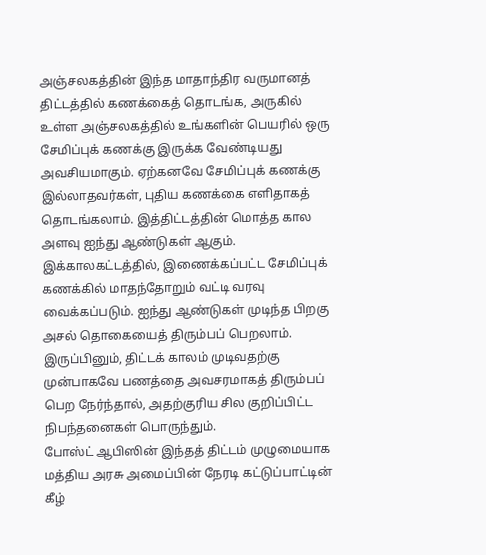அஞ்சலகத்தின் இந்த மாதாந்திர வருமானத் திட்டத்தில் கணக்கைத் தொடங்க, அருகில் உள்ள அஞ்சலகத்தில் உங்களின் பெயரில் ஒரு சேமிப்புக் கணக்கு இருக்க வேண்டியது அவசியமாகும். ஏற்கனவே சேமிப்புக் கணக்கு இல்லாதவர்கள், புதிய கணக்கை எளிதாகத் தொடங்கலாம். இத்திட்டத்தின் மொத்த கால அளவு ஐந்து ஆண்டுகள் ஆகும்.
இக்காலகட்டத்தில், இணைக்கப்பட்ட சேமிப்புக் கணக்கில் மாதந்தோறும் வட்டி வரவு வைக்கப்படும். ஐந்து ஆண்டுகள் முடிந்த பிறகு அசல் தொகையைத் திரும்பப் பெறலாம். இருப்பினும், திட்டக் காலம் முடிவதற்கு முன்பாகவே பணத்தை அவசரமாகத் திரும்பப் பெற நேர்ந்தால், அதற்குரிய சில குறிப்பிட்ட நிபந்தனைகள் பொருந்தும்.
போஸ்ட் ஆபிஸின் இந்தத் திட்டம் முழுமையாக மத்திய அரசு அமைப்பின் நேரடி கட்டுப்பாட்டின் கீழ்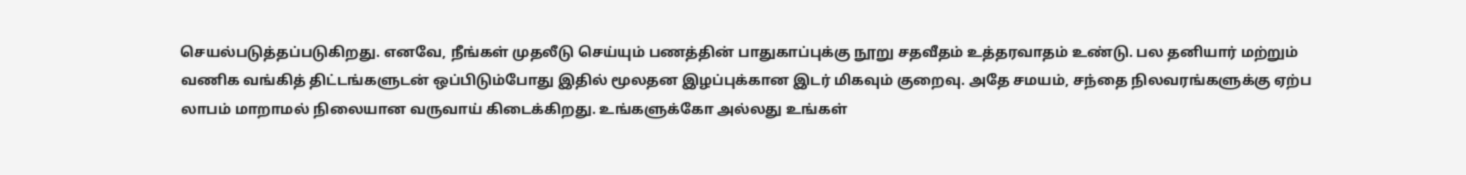செயல்படுத்தப்படுகிறது. எனவே, நீங்கள் முதலீடு செய்யும் பணத்தின் பாதுகாப்புக்கு நூறு சதவீதம் உத்தரவாதம் உண்டு. பல தனியார் மற்றும் வணிக வங்கித் திட்டங்களுடன் ஒப்பிடும்போது இதில் மூலதன இழப்புக்கான இடர் மிகவும் குறைவு. அதே சமயம், சந்தை நிலவரங்களுக்கு ஏற்ப லாபம் மாறாமல் நிலையான வருவாய் கிடைக்கிறது. உங்களுக்கோ அல்லது உங்கள்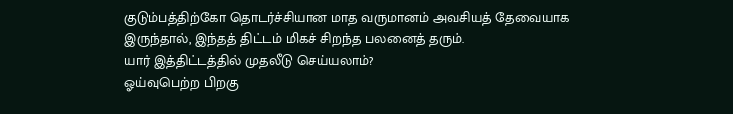குடும்பத்திற்கோ தொடர்ச்சியான மாத வருமானம் அவசியத் தேவையாக இருந்தால், இந்தத் திட்டம் மிகச் சிறந்த பலனைத் தரும்.
யார் இத்திட்டத்தில் முதலீடு செய்யலாம்?
ஓய்வுபெற்ற பிறகு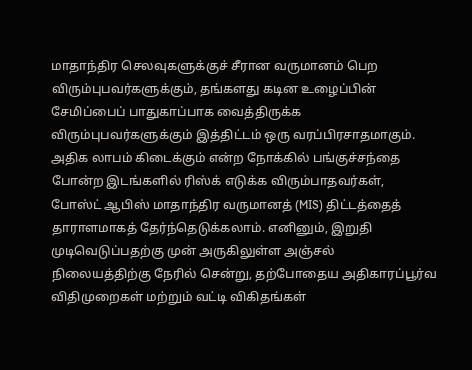மாதாந்திர செலவுகளுக்குச் சீரான வருமானம் பெற விரும்புபவர்களுக்கும், தங்களது கடின உழைப்பின் சேமிப்பைப் பாதுகாப்பாக வைத்திருக்க விரும்புபவர்களுக்கும் இத்திட்டம் ஒரு வரப்பிரசாதமாகும். அதிக லாபம் கிடைக்கும் என்ற நோக்கில் பங்குச்சந்தை போன்ற இடங்களில் ரிஸ்க் எடுக்க விரும்பாதவர்கள், போஸ்ட் ஆபிஸ் மாதாந்திர வருமானத் (MIS) திட்டத்தைத் தாராளமாகத் தேர்ந்தெடுக்கலாம். எனினும், இறுதி முடிவெடுப்பதற்கு முன் அருகிலுள்ள அஞ்சல் நிலையத்திற்கு நேரில் சென்று, தற்போதைய அதிகாரப்பூர்வ விதிமுறைகள் மற்றும் வட்டி விகிதங்கள்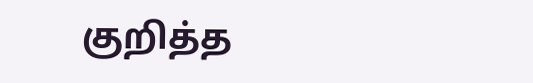குறித்த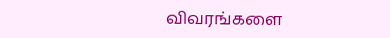விவரங்களை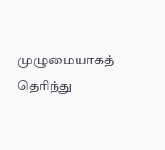முழுமையாகத் தெரிந்து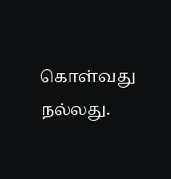கொள்வது நல்லது.